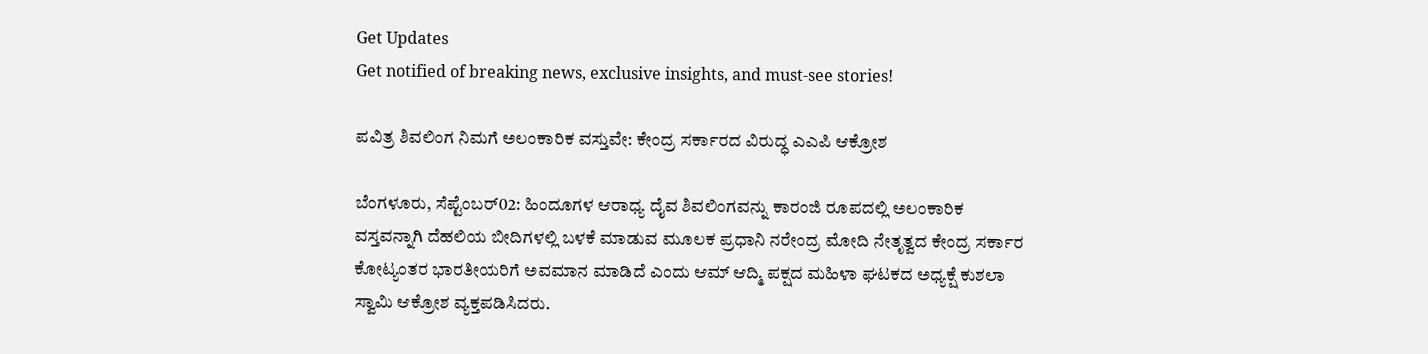Get Updates
Get notified of breaking news, exclusive insights, and must-see stories!

ಪವಿತ್ರ ಶಿವಲಿಂಗ ನಿಮಗೆ ಅಲಂಕಾರಿಕ ವಸ್ತುವೇ: ಕೇಂದ್ರ ಸರ್ಕಾರದ ವಿರುದ್ಧ ಎಎಪಿ ಆಕ್ರೋಶ

ಬೆಂಗಳೂರು, ಸೆಪ್ಟೆಂಬರ್02: ಹಿಂದೂಗಳ ಆರಾಧ್ಯ ದೈವ ಶಿವಲಿಂಗವನ್ನು ಕಾರಂಜಿ ರೂಪದಲ್ಲಿ ಅಲಂಕಾರಿಕ ವಸ್ತವನ್ನಾಗಿ ದೆಹಲಿಯ ಬೀದಿಗಳಲ್ಲಿ ಬಳಕೆ ಮಾಡುವ ಮೂಲಕ ಪ್ರಧಾನಿ ನರೇಂದ್ರ ಮೋದಿ ನೇತೃತ್ವದ ಕೇಂದ್ರ ಸರ್ಕಾರ ಕೋಟ್ಯಂತರ ಭಾರತೀಯರಿಗೆ ಅವಮಾನ ಮಾಡಿದೆ ಎಂದು ಆಮ್ ಆದ್ಮಿ ಪಕ್ಷದ ಮಹಿಳಾ ಘಟಕದ ಅಧ್ಯಕ್ಷೆ ಕುಶಲಾ ಸ್ವಾಮಿ ಆಕ್ರೋಶ ವ್ಯಕ್ತಪಡಿಸಿದರು.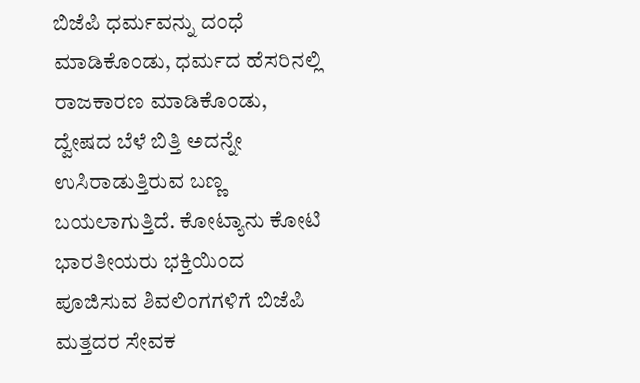ಬಿಜೆಪಿ ಧರ್ಮವನ್ನು ದಂಧೆ ಮಾಡಿಕೊಂಡು, ಧರ್ಮದ ಹೆಸರಿನಲ್ಲಿ ರಾಜಕಾರಣ ಮಾಡಿಕೊಂಡು, ದ್ವೇಷದ ಬೆಳೆ ಬಿತ್ತಿ ಅದನ್ನೇ ಉಸಿರಾಡುತ್ತಿರುವ ಬಣ್ಣ ಬಯಲಾಗುತ್ತಿದೆ. ಕೋಟ್ಯಾನು ಕೋಟಿ ಭಾರತೀಯರು ಭಕ್ತಿಯಿಂದ ಪೂಜಿಸುವ ಶಿವಲಿಂಗಗಳಿಗೆ ಬಿಜೆಪಿ ಮತ್ತದರ ಸೇವಕ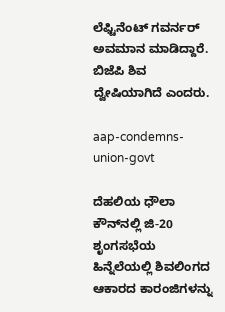ಲೆಫ್ಟಿನೆಂಟ್ ಗವರ್ನರ್ ಅವಮಾನ ಮಾಡಿದ್ದಾರೆ. ಬಿಜೆಪಿ ಶಿವ ದ್ವೇಷಿಯಾಗಿದೆ ಎಂದರು.

aap-condemns-union-govt

ದೆಹಲಿಯ ಧೌಲಾ ಕೌನ್‌ನಲ್ಲಿ ಜಿ-20 ಶೃಂಗಸಭೆಯ ಹಿನ್ನೆಲೆಯಲ್ಲಿ ಶಿವಲಿಂಗದ ಆಕಾರದ ಕಾರಂಜಿಗಳನ್ನು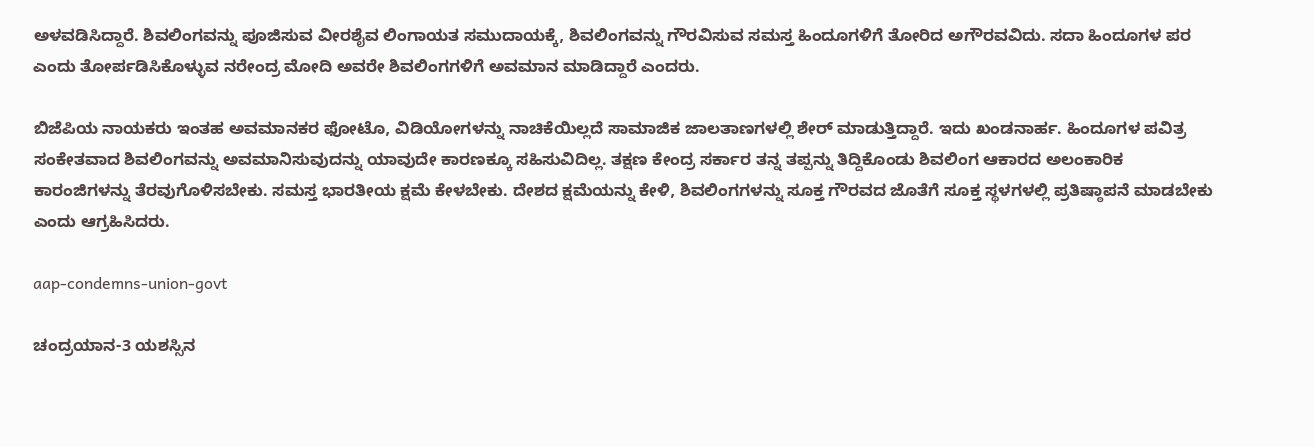ಅಳವಡಿಸಿದ್ದಾರೆ. ಶಿವಲಿಂಗವನ್ನು ಪೂಜಿಸುವ ವೀರಶೈವ ಲಿಂಗಾಯತ ಸಮುದಾಯಕ್ಕೆ, ಶಿವಲಿಂಗವನ್ನು ಗೌರವಿಸುವ ಸಮಸ್ತ ಹಿಂದೂಗಳಿಗೆ ತೋರಿದ ಅಗೌರವವಿದು. ಸದಾ ಹಿಂದೂಗಳ ಪರ ಎಂದು ತೋರ್ಪಡಿಸಿಕೊಳ್ಳುವ ನರೇಂದ್ರ ಮೋದಿ ಅವರೇ ಶಿವಲಿಂಗಗಳಿಗೆ ಅವಮಾನ ಮಾಡಿದ್ದಾರೆ ಎಂದರು.

ಬಿಜೆಪಿಯ ನಾಯಕರು ಇಂತಹ ಅವಮಾನಕರ ಫೋಟೊ, ವಿಡಿಯೋಗಳನ್ನು ನಾಚಿಕೆಯಿಲ್ಲದೆ ಸಾಮಾಜಿಕ ಜಾಲತಾಣಗಳಲ್ಲಿ ಶೇರ್‌ ಮಾಡುತ್ತಿದ್ದಾರೆ. ಇದು ಖಂಡನಾರ್ಹ. ಹಿಂದೂಗಳ ಪವಿತ್ರ ಸಂಕೇತವಾದ ಶಿವಲಿಂಗವನ್ನು ಅವಮಾನಿಸುವುದನ್ನು ಯಾವುದೇ ಕಾರಣಕ್ಕೂ ಸಹಿಸುವಿದಿಲ್ಲ. ತಕ್ಷಣ ಕೇಂದ್ರ ಸರ್ಕಾರ ತನ್ನ ತಪ್ಪನ್ನು ತಿದ್ದಿಕೊಂಡು ಶಿವಲಿಂಗ ಆಕಾರದ ಅಲಂಕಾರಿಕ ಕಾರಂಜಿಗಳನ್ನು ತೆರವುಗೊಳಿಸಬೇಕು. ಸಮಸ್ತ ಭಾರತೀಯ ಕ್ಷಮೆ ಕೇಳಬೇಕು. ದೇಶದ ಕ್ಷಮೆಯನ್ನು ಕೇಳಿ, ಶಿವಲಿಂಗಗಳನ್ನು ಸೂಕ್ತ ಗೌರವದ ಜೊತೆಗೆ ಸೂಕ್ತ ಸ್ಥಳಗಳಲ್ಲಿ ಪ್ರತಿಷ್ಠಾಪನೆ ಮಾಡಬೇಕು ಎಂದು ಆಗ್ರಹಿಸಿದರು.

aap-condemns-union-govt

ಚಂದ್ರಯಾನ-3 ಯಶಸ್ಸಿನ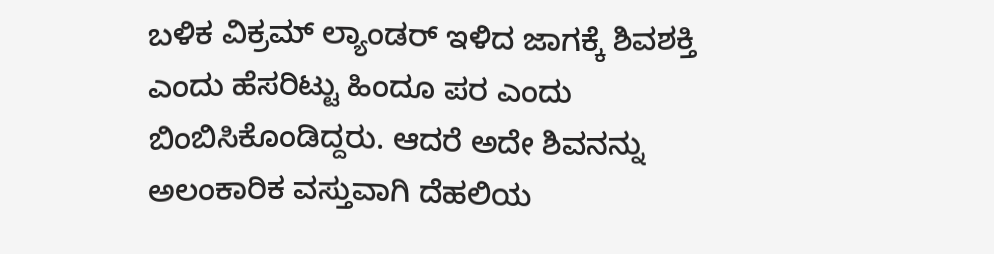ಬಳಿಕ ವಿಕ್ರಮ್‌ ಲ್ಯಾಂಡರ್‌ ಇಳಿದ ಜಾಗಕ್ಕೆ ಶಿವಶಕ್ತಿ ಎಂದು ಹೆಸರಿಟ್ಟು ಹಿಂದೂ ಪರ ಎಂದು ಬಿಂಬಿಸಿಕೊಂಡಿದ್ದರು. ಆದರೆ ಅದೇ ಶಿವನನ್ನು ಅಲಂಕಾರಿಕ ವಸ್ತುವಾಗಿ ದೆಹಲಿಯ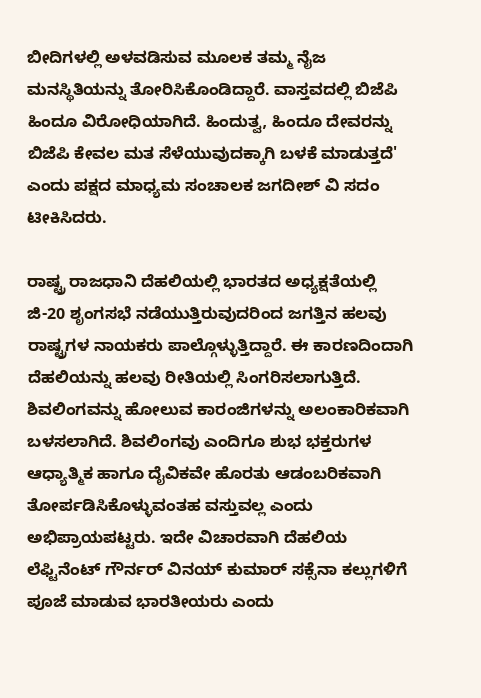ಬೀದಿಗಳಲ್ಲಿ ಅಳವಡಿಸುವ ಮೂಲಕ ತಮ್ಮ ನೈಜ ಮನಸ್ಥಿತಿಯನ್ನು ತೋರಿಸಿಕೊಂಡಿದ್ದಾರೆ. ವಾಸ್ತವದಲ್ಲಿ ಬಿಜೆಪಿ ಹಿಂದೂ ವಿರೋಧಿಯಾಗಿದೆ. ಹಿಂದುತ್ವ, ಹಿಂದೂ ದೇವರನ್ನು ಬಿಜೆಪಿ ಕೇವಲ ಮತ ಸೆಳೆಯುವುದಕ್ಕಾಗಿ ಬಳಕೆ ಮಾಡುತ್ತದೆ' ಎಂದು ಪಕ್ಷದ ಮಾಧ್ಯಮ ಸಂಚಾಲಕ ಜಗದೀಶ್ ವಿ ಸದಂ ಟೀಕಿಸಿದರು.

ರಾಷ್ಟ್ರ ರಾಜಧಾನಿ ದೆಹಲಿಯಲ್ಲಿ ಭಾರತದ ಅಧ್ಯಕ್ಷತೆಯಲ್ಲಿ ಜಿ-20 ಶೃಂಗಸಭೆ ನಡೆಯುತ್ತಿರುವುದರಿಂದ ಜಗತ್ತಿನ ಹಲವು ರಾಷ್ಟ್ರಗಳ ನಾಯಕರು ಪಾಲ್ಗೊಳ್ಳುತ್ತಿದ್ದಾರೆ. ಈ ಕಾರಣದಿಂದಾಗಿ ದೆಹಲಿಯನ್ನು ಹಲವು ರೀತಿಯಲ್ಲಿ ಸಿಂಗರಿಸಲಾಗುತ್ತಿದೆ. ಶಿವಲಿಂಗವನ್ನು ಹೋಲುವ ಕಾರಂಜಿಗಳನ್ನು ಅಲಂಕಾರಿಕವಾಗಿ ಬಳಸಲಾಗಿದೆ. ಶಿವಲಿಂಗವು ಎಂದಿಗೂ ಶುಭ ಭಕ್ತರುಗಳ ಆಧ್ಯಾತ್ಮಿಕ ಹಾಗೂ ದೈವಿಕವೇ ಹೊರತು ಆಡಂಬರಿಕವಾಗಿ ತೋರ್ಪಡಿಸಿಕೊಳ್ಳುವಂತಹ ವಸ್ತುವಲ್ಲ ಎಂದು ಅಭಿಪ್ರಾಯಪಟ್ಟರು. ಇದೇ ವಿಚಾರವಾಗಿ ದೆಹಲಿಯ ಲೆಫ್ಟಿನೆಂಟ್ ಗೌರ್ನರ್ ವಿನಯ್ ಕುಮಾರ್ ಸಕ್ಸೆನಾ ಕಲ್ಲುಗಳಿಗೆ ಪೂಜೆ ಮಾಡುವ ಭಾರತೀಯರು ಎಂದು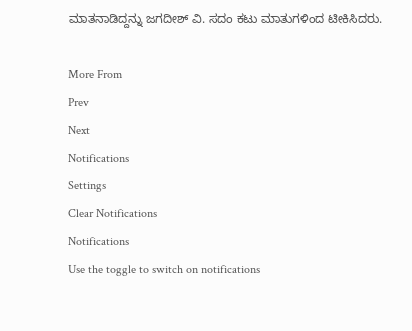ಮಾತನಾಡಿದ್ದನ್ನು ಜಗದೀಶ್ ವಿ. ಸದಂ ಕಟು ಮಾತುಗಳಿಂದ ಟೀಕಿಸಿದರು.

More From
Prev
Next
Notifications
Settings
Clear Notifications
Notifications
Use the toggle to switch on notifications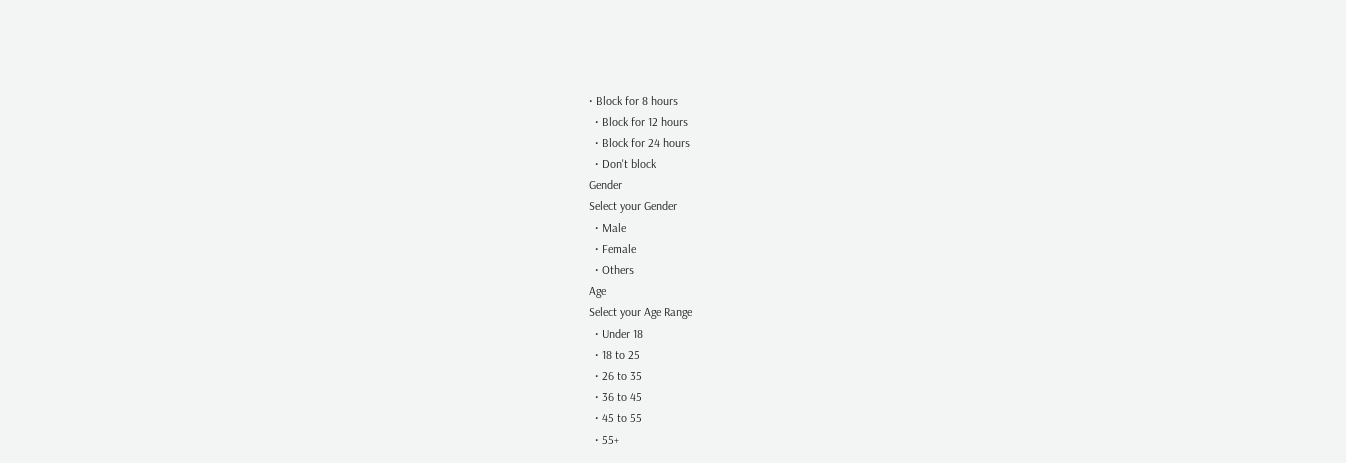• Block for 8 hours
  • Block for 12 hours
  • Block for 24 hours
  • Don't block
Gender
Select your Gender
  • Male
  • Female
  • Others
Age
Select your Age Range
  • Under 18
  • 18 to 25
  • 26 to 35
  • 36 to 45
  • 45 to 55
  • 55+